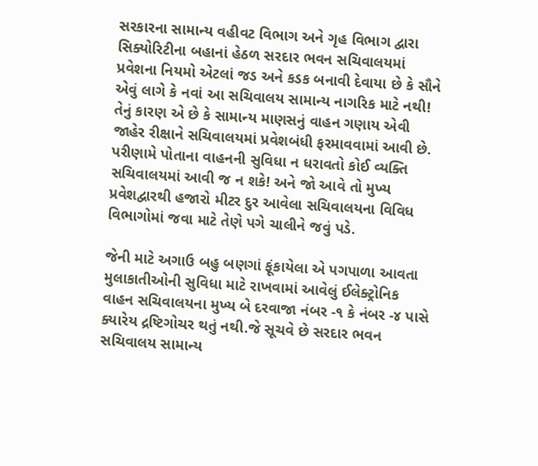સરકારના સામાન્ય વહીવટ વિભાગ અને ગૃહ વિભાગ દ્વારા સિક્યોરિટીના બહાનાં હેઠળ સરદાર ભવન સચિવાલયમાં પ્રવેશના નિયમો એટલાં જડ અને કડક બનાવી દેવાયા છે કે સૌને એવું લાગે કે નવાં આ સચિવાલય સામાન્ય નાગરિક માટે નથી!
તેનું કારણ એ છે કે સામાન્ય માણસનું વાહન ગણાય એવી જાહેર રીક્ષાને સચિવાલયમાં પ્રવેશબંધી ફરમાવવામાં આવી છે.
પરીણામે પોતાના વાહનની સુવિધા ન ધરાવતો કોઈ વ્યક્તિ સચિવાલયમાં આવી જ ન શકે! અને જો આવે તો મુખ્ય પ્રવેશદ્વારથી હજારો મીટર દુર આવેલા સચિવાલયના વિવિધ વિભાગોમાં જવા માટે તેણે પગે ચાલીને જવું પડે.

જેની માટે અગાઉ બહુ બણગાં ફૂંકાયેલા એ પગપાળા આવતા મુલાકાતીઓની સુવિધા માટે રાખવામાં આવેલું ઈલેક્ટ્રોનિક વાહન સચિવાલયના મુખ્ય બે દરવાજા નંબર -૧ કે નંબર -૪ પાસે ક્યારેય દ્રષ્ટિગોચર થતું નથી.જે સૂચવે છે સરદાર ભવન સચિવાલય સામાન્ય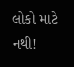લોકો માટે નથી!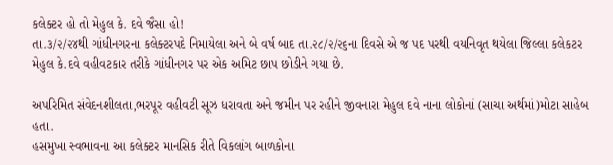કલેક્ટર હો તો મેહુલ કે. દવે જૈસા હો!
તા.૩/૨/૨૪થી ગાંધીનગરના કલેક્ટરપદે નિમાયેલા અને બે વર્ષ બાદ તા.૨૮/૨/૨૬ના દિવસે એ જ પદ પરથી વયનિવૃત થયેલા જિલ્લા કલેકટર મેહુલ કે.દવે વહીવટકાર તરીકે ગાંધીનગર પર એક અમિટ છાપ છોડીને ગયા છે.

અપરિમિત સંવેદનશીલતા,ભરપૂર વહીવટી સૂઝ ધરાવતા અને જમીન પર રહીને જીવનારા મેહુલ દવે નાના લોકોનાં (સાચા અર્થમાં)મોટા સાહેબ હતા.
હસમુખા સ્વભાવના આ કલેક્ટર માનસિક રીતે વિકલાંગ બાળકોના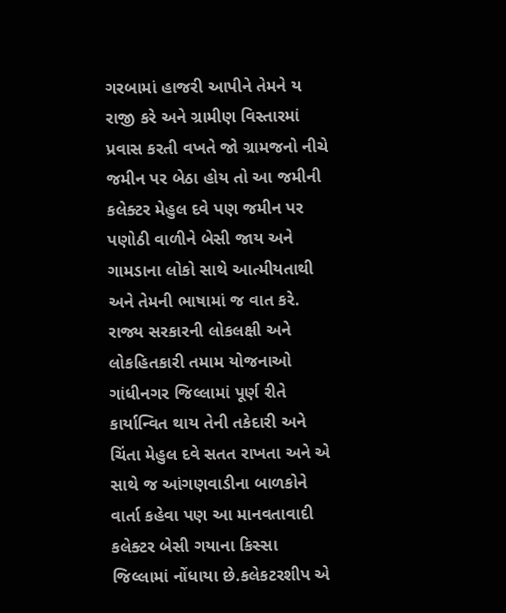ગરબામાં હાજરી આપીને તેમને ય રાજી કરે અને ગ્રામીણ વિસ્તારમાં પ્રવાસ કરતી વખતે જો ગ્રામજનો નીચે જમીન પર બેઠા હોય તો આ જમીની કલેક્ટર મેહુલ દવે પણ જમીન પર પણોઠી વાળીને બેસી જાય અને ગામડાના લોકો સાથે આત્મીયતાથી અને તેમની ભાષામાં જ વાત કરે.
રાજ્ય સરકારની લોકલક્ષી અને લોકહિતકારી તમામ યોજનાઓ ગાંધીનગર જિલ્લામાં પૂર્ણ રીતે કાર્યાન્વિત થાય તેની તકેદારી અને ચિંતા મેહુલ દવે સતત રાખતા અને એ સાથે જ આંગણવાડીના બાળકોને વાર્તા કહેવા પણ આ માનવતાવાદી કલેક્ટર બેસી ગયાના કિસ્સા જિલ્લામાં નોંધાયા છે.કલેકટરશીપ એ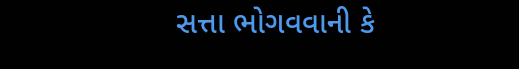સત્તા ભોગવવાની કે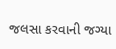જલસા કરવાની જગ્યા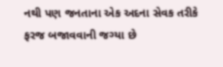નથી પણ જનતાના એક અદના સેવક તરીકે ફરજ બજાવવાની જગ્યા છે